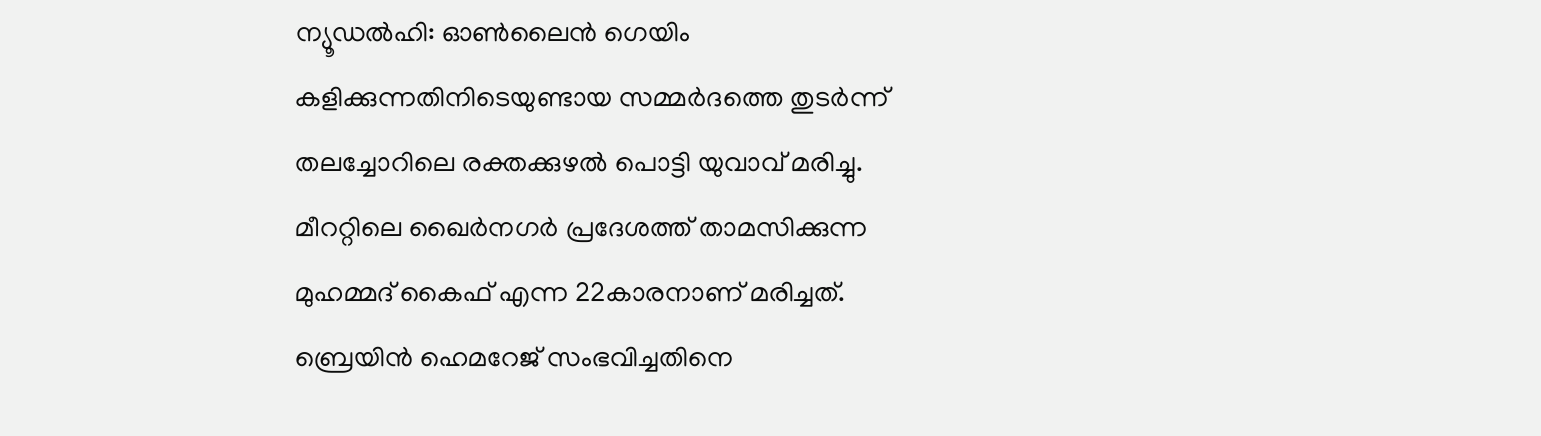ന്യൂഡൽഹി: ഓൺലൈൻ ഗെയിം കളിക്കുന്നതിനിടെയുണ്ടായ സമ്മർദത്തെ തുടർന്ന് തലച്ചോറിലെ രക്തക്കുഴൽ പൊട്ടി യുവാവ് മരിച്ചു. മീററ്റിലെ ഖൈർനഗർ പ്രദേശത്ത് താമസിക്കുന്ന മുഹമ്മദ് കൈഫ് എന്ന 22കാരനാണ് മരിച്ചത്. ബ്രെയിൻ ഹെമറേജ് സംഭവിച്ചതിനെ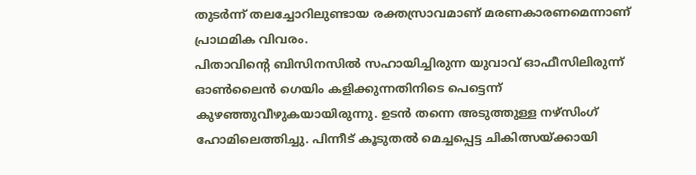തുടർന്ന് തലച്ചോറിലുണ്ടായ രക്തസ്രാവമാണ് മരണകാരണമെന്നാണ് പ്രാഥമിക വിവരം.
പിതാവിന്റെ ബിസിനസിൽ സഹായിച്ചിരുന്ന യുവാവ് ഓഫീസിലിരുന്ന് ഓൺലൈൻ ഗെയിം കളിക്കുന്നതിനിടെ പെട്ടെന്ന് കുഴഞ്ഞുവീഴുകയായിരുന്നു. ഉടൻ തന്നെ അടുത്തുള്ള നഴ്സിംഗ് ഹോമിലെത്തിച്ചു. പിന്നീട് കൂടുതൽ മെച്ചപ്പെട്ട ചികിത്സയ്ക്കായി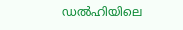ഡൽഹിയിലെ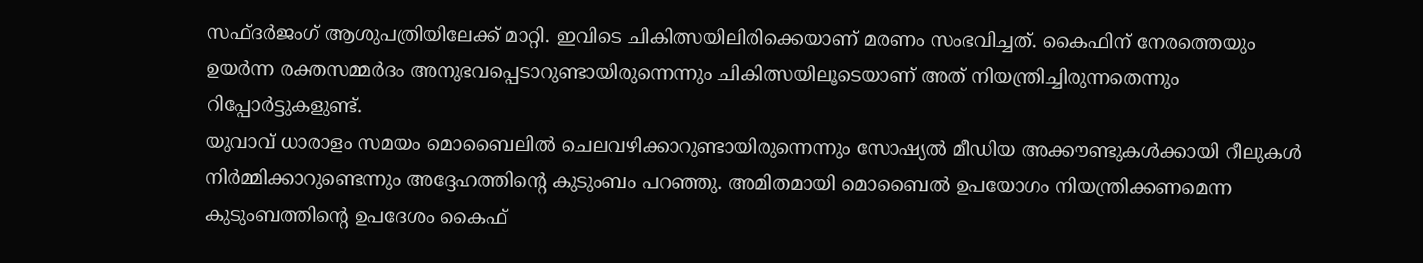സഫ്ദർജംഗ് ആശുപത്രിയിലേക്ക് മാറ്റി. ഇവിടെ ചികിത്സയിലിരിക്കെയാണ് മരണം സംഭവിച്ചത്. കൈഫിന് നേരത്തെയും ഉയർന്ന രക്തസമ്മർദം അനുഭവപ്പെടാറുണ്ടായിരുന്നെന്നും ചികിത്സയിലൂടെയാണ് അത് നിയന്ത്രിച്ചിരുന്നതെന്നും റിപ്പോർട്ടുകളുണ്ട്.
യുവാവ് ധാരാളം സമയം മൊബൈലിൽ ചെലവഴിക്കാറുണ്ടായിരുന്നെന്നും സോഷ്യൽ മീഡിയ അക്കൗണ്ടുകൾക്കായി റീലുകൾ നിർമ്മിക്കാറുണ്ടെന്നും അദ്ദേഹത്തിന്റെ കുടുംബം പറഞ്ഞു. അമിതമായി മൊബൈൽ ഉപയോഗം നിയന്ത്രിക്കണമെന്ന കുടുംബത്തിന്റെ ഉപദേശം കൈഫ്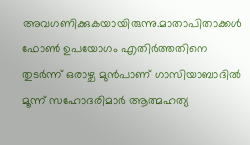അവഗണിക്കുകയായിരുന്നു.മാതാപിതാക്കൾ ഫോൺ ഉപയോഗം എതിർത്തതിനെ തുടർന്ന് ഒരാഴ്ച മുൻപാണ് ഗാസിയാബാദിൽ മൂന്ന് സഹോദരിമാർ ആത്മഹത്യ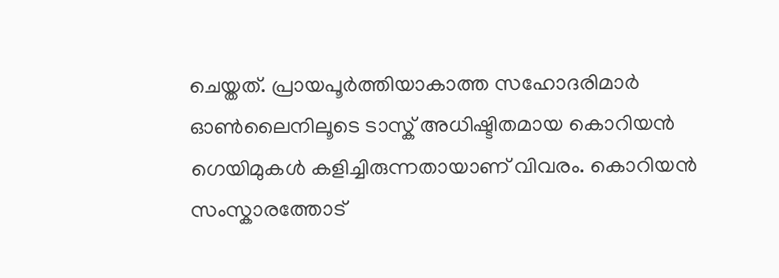ചെയ്തത്. പ്രായപൂർത്തിയാകാത്ത സഹോദരിമാർ ഓൺലൈനിലൂടെ ടാസ്ക് അധിഷ്ടിതമായ കൊറിയൻ ഗെയിമുകൾ കളിച്ചിരുന്നതായാണ് വിവരം. കൊറിയൻ സംസ്കാരത്തോട്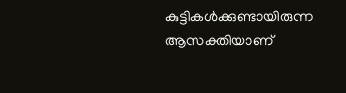കുട്ടികൾക്കുണ്ടായിരുന്ന ആസക്തിയാണ്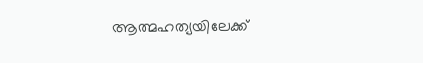ആത്മഹത്യയിലേക്ക്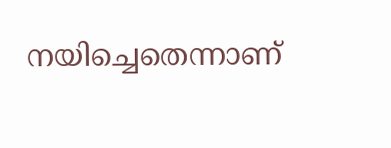നയിച്ചെതെന്നാണ്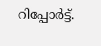റിപ്പോർട്ട്.